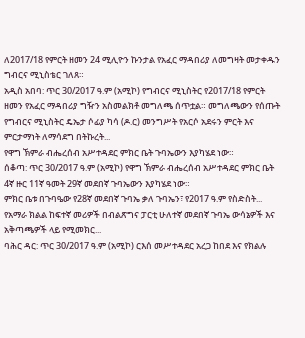ለ2017/18 የምርት ዘመን 24 ሚሊዮን ኩንታል የአፈር ማዳበሪያ ለመግዛት መታቀዱን ግብርና ሚኒስቴር ገለጸ።
አዲስ አበባ: ጥር 30/2017 ዓ.ም (አሚኮ) የግብርና ሚኒስትር የ2017/18 የምርት ዘመን የአፈር ማዳበሪያ ግዥን አስመልክቶ መግለጫ ሰጥቷል። መግለጫውን የሰጡት የግብርና ሚኒስትር ዴኤታ ሶፊያ ካሳ (ዶ.ር) መንግሥት የአርሶ አደሩን ምርት እና ምርታማነት ለማሳደግ በትኩረት...
የዋግ ኽምራ ብሔረሰብ አሥተዳደር ምክር ቤት ጉባኤውን እያካሄደ ነው።
ሰቆጣ: ጥር 30/2017 ዓ.ም (አሚኮ) የዋግ ኽምራ ብሔረሰብ አሥተዳደር ምክር ቤት 4ኛ ዙር 11ኛ ዓመት 29ኛ መደበኛ ጉባኤውን እያካሄደ ነው።
ምክር ቤቱ በጉባዔው የ28ኛ መደበኛ ጉባኤ ቃለ ጉባኤን፣ የ2017 ዓ.ም የስድስት...
የአማራ ክልል ከፍተኛ መሪዎች በብልጽግና ፓርቲ ሁለተኛ መደበኛ ጉባኤ ውሳኔዎች እና አቅጣጫዎች ላይ የሚመክር...
ባሕር ዳር: ጥር 30/2017 ዓ.ም (አሚኮ) ርእሰ መሥተዳደር አረጋ ከበደ እና የክልሉ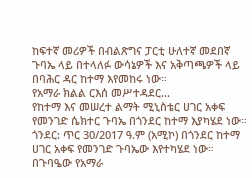ከፍተኛ መሪዎች በብልጽግና ፓርቲ ሁለተኛ መደበኛ ጉባኤ ላይ በተላለፉ ውሳኔዎች እና አቅጣጫዎች ላይ በባሕር ዳር ከተማ እየመከሩ ነው።
የአማራ ክልል ርእሰ መሥተዳደር...
የከተማ እና መሠረተ ልማት ሚኒስቴር ሀገር አቀፍ የመንገድ ሴክተር ጉባኤ በጎንደር ከተማ እያካሄደ ነው።
ጎንደር: ጥር 30/2017 ዓ.ም (አሚኮ) በጎንደር ከተማ ሀገር አቀፍ የመንገድ ጉባኤው እየተካሄደ ነው።
በጉባዔው የአማራ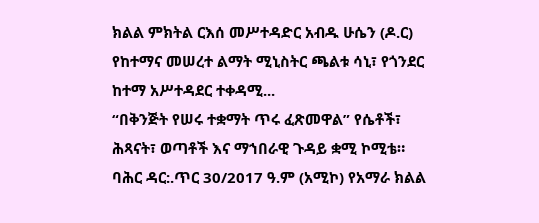ክልል ምክትል ርእሰ መሥተዳድር አብዱ ሁሴን (ዶ.ር) የከተማና መሠረተ ልማት ሚኒስትር ጫልቱ ሳኒ፣ የጎንደር ከተማ አሥተዳደር ተቀዳሚ...
“በቅንጅት የሠሩ ተቋማት ጥሩ ፈጽመዋል” የሴቶች፣ ሕጻናት፣ ወጣቶች እና ማኀበራዊ ጉዳይ ቋሚ ኮሚቴ።
ባሕር ዳር:.ጥር 30/2017 ዓ.ም (አሚኮ) የአማራ ክልል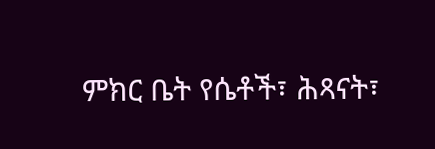ምክር ቤት የሴቶች፣ ሕጻናት፣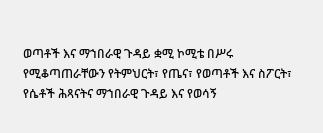ወጣቶች እና ማኀበራዊ ጉዳይ ቋሚ ኮሚቴ በሥሩ የሚቆጣጠራቸውን የትምህርት፣ የጤና፣ የወጣቶች እና ስፖርት፣ የሴቶች ሕጻናትና ማኀበራዊ ጉዳይ እና የወሳኝ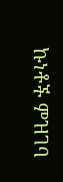ኩነቶች ምዝገባ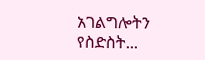አገልግሎትን የስድስት...